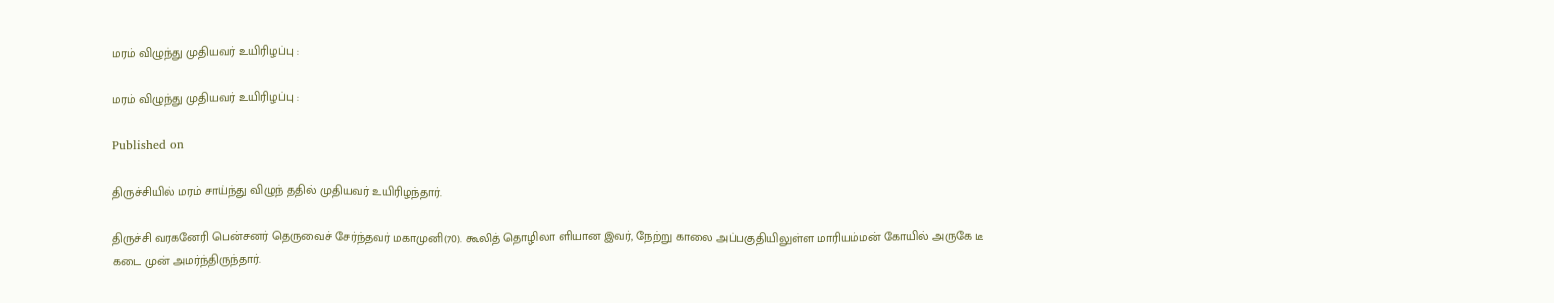மரம் விழுந்து முதியவர் உயிரிழப்பு :

மரம் விழுந்து முதியவர் உயிரிழப்பு :

Published on

திருச்சியில் மரம் சாய்ந்து விழுந் ததில் முதியவர் உயிரிழந்தார்.

திருச்சி வரகனேரி பென்சனர் தெருவைச் சேர்ந்தவர் மகாமுனி(70). கூலித் தொழிலா ளியான இவர், நேற்று காலை அப்பகுதியிலுள்ள மாரியம்மன் கோயில் அருகே டீ கடை முன் அமர்ந்திருந்தார்.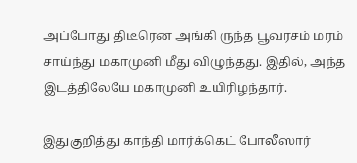அப்போது திடீரென அங்கி ருந்த பூவரசம் மரம் சாய்ந்து மகாமுனி மீது விழுந்தது. இதில், அந்த இடத்திலேயே மகாமுனி உயிரிழந்தார்.

இதுகுறித்து காந்தி மார்க்கெட் போலீஸார்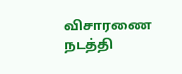விசாரணை நடத்தி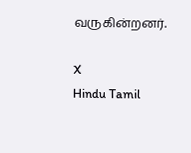வருகின்றனர்.

X
Hindu Tamil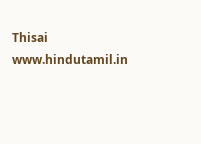Thisai
www.hindutamil.in